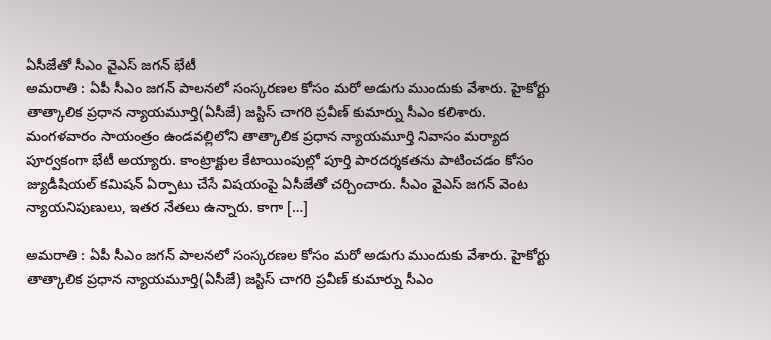ఏసీజేతో సీఎం వైఎస్ జగన్ భేటీ
అమరాతి : ఏపీ సీఎం జగన్ పాలనలో సంస్కరణల కోసం మరో అడుగు ముందుకు వేశారు. హైకోర్టు తాత్కాలిక ప్రధాన న్యాయమూర్తి(ఏసీజే) జస్టిస్ చాగరి ప్రవీణ్ కుమార్ను సీఎం కలిశారు. మంగళవారం సాయంత్రం ఉండవల్లిలోని తాత్కాలిక ప్రధాన న్యాయమూర్తి నివాసం మర్యాద పూర్వకంగా భేటీ అయ్యారు. కాంట్రాక్టుల కేటాయింపుల్లో పూర్తి పారదర్శకతను పాటించడం కోసం జ్యుడీషియల్ కమిషన్ ఏర్పాటు చేసే విషయంపై ఏసీజేతో చర్చించారు. సీఎం వైఎస్ జగన్ వెంట న్యాయనిపుణులు, ఇతర నేతలు ఉన్నారు. కాగా […]

అమరాతి : ఏపీ సీఎం జగన్ పాలనలో సంస్కరణల కోసం మరో అడుగు ముందుకు వేశారు. హైకోర్టు తాత్కాలిక ప్రధాన న్యాయమూర్తి(ఏసీజే) జస్టిస్ చాగరి ప్రవీణ్ కుమార్ను సీఎం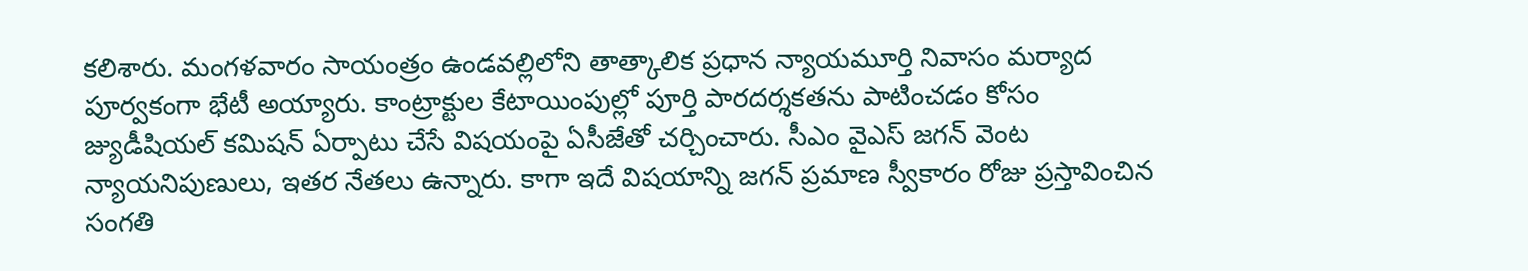కలిశారు. మంగళవారం సాయంత్రం ఉండవల్లిలోని తాత్కాలిక ప్రధాన న్యాయమూర్తి నివాసం మర్యాద పూర్వకంగా భేటీ అయ్యారు. కాంట్రాక్టుల కేటాయింపుల్లో పూర్తి పారదర్శకతను పాటించడం కోసం జ్యుడీషియల్ కమిషన్ ఏర్పాటు చేసే విషయంపై ఏసీజేతో చర్చించారు. సీఎం వైఎస్ జగన్ వెంట న్యాయనిపుణులు, ఇతర నేతలు ఉన్నారు. కాగా ఇదే విషయాన్ని జగన్ ప్రమాణ స్వీకారం రోజు ప్రస్తావించిన సంగతి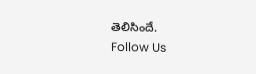తెలిసిందే.
Follow Us